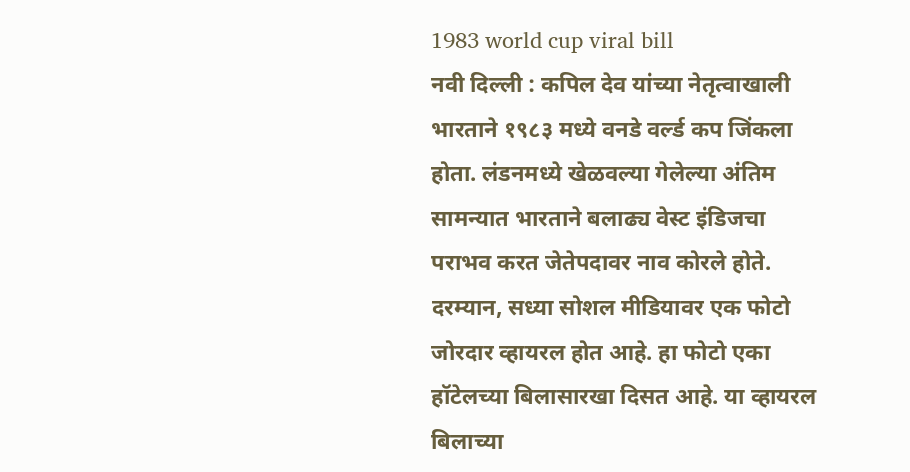1983 world cup viral bill
नवी दिल्ली : कपिल देव यांच्या नेतृत्वाखाली भारताने १९८३ मध्ये वनडे वर्ल्ड कप जिंकला होता. लंडनमध्ये खेळवल्या गेलेल्या अंतिम सामन्यात भारताने बलाढ्य वेस्ट इंडिजचा पराभव करत जेतेपदावर नाव कोरले होते. दरम्यान, सध्या सोशल मीडियावर एक फोटो जोरदार व्हायरल होत आहे. हा फोटो एका हॉटेलच्या बिलासारखा दिसत आहे. या व्हायरल बिलाच्या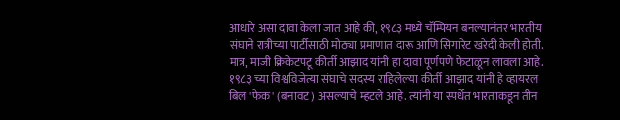आधारे असा दावा केला जात आहे की, १९८३ मध्ये चॅम्पियन बनल्यानंतर भारतीय संघाने रात्रीच्या पार्टीसाठी मोठ्या प्रमाणात दारू आणि सिगारेट खरेदी केली होती. मात्र, माजी क्रिकेटपटू कीर्ती आझाद यांनी हा दावा पूर्णपणे फेटाळून लावला आहे. १९८३ च्या विश्वविजेत्या संघाचे सदस्य राहिलेल्या कीर्ती आझाद यांनी हे व्हायरल बिल 'फेक' (बनावट) असल्याचे म्हटले आहे. त्यांनी या स्पर्धेत भारताकडून तीन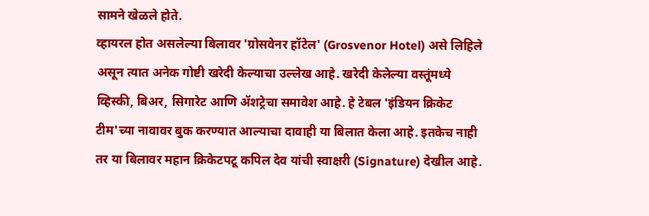सामने खेळले होते.
व्हायरल होत असलेल्या बिलावर 'ग्रोसवेनर हॉटेल' (Grosvenor Hotel) असे लिहिले असून त्यात अनेक गोष्टी खरेदी केल्याचा उल्लेख आहे. खरेदी केलेल्या वस्तूंमध्ये व्हिस्की, बिअर, सिगारेट आणि ॲशट्रेचा समावेश आहे. हे टेबल 'इंडियन क्रिकेट टीम'च्या नावावर बुक करण्यात आल्याचा दावाही या बिलात केला आहे. इतकेच नाही तर या बिलावर महान क्रिकेटपटू कपिल देव यांची स्वाक्षरी (Signature) देखील आहे.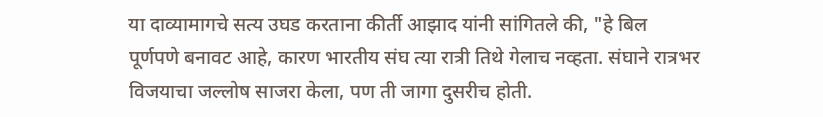या दाव्यामागचे सत्य उघड करताना कीर्ती आझाद यांनी सांगितले की, "हे बिल पूर्णपणे बनावट आहे, कारण भारतीय संघ त्या रात्री तिथे गेलाच नव्हता. संघाने रात्रभर विजयाचा जल्लोष साजरा केला, पण ती जागा दुसरीच होती.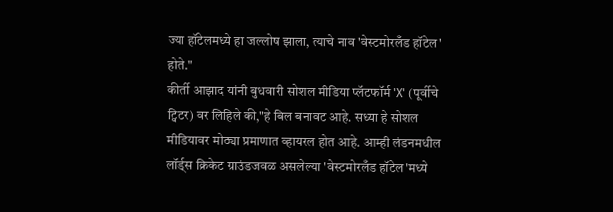ज्या हॉटेलमध्ये हा जल्लोष झाला, त्याचे नाव 'वेस्टमोरलँड हॉटेल' होते."
कीर्ती आझाद यांनी बुधवारी सोशल मीडिया प्लॅटफॉर्म 'X' (पूर्वीचे ट्विटर) वर लिहिले की,"हे बिल बनावट आहे. सध्या हे सोशल मीडियावर मोठ्या प्रमाणात व्हायरल होत आहे. आम्ही लंडनमधील लॉर्ड्स क्रिकेट ग्राउंडजवळ असलेल्या 'वेस्टमोरलँड हॉटेल'मध्ये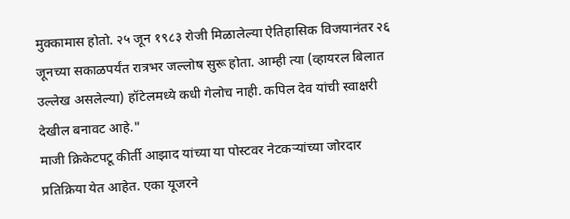मुक्कामास होतो. २५ जून १९८३ रोजी मिळालेल्या ऐतिहासिक विजयानंतर २६ जूनच्या सकाळपर्यंत रात्रभर जल्लोष सुरू होता. आम्ही त्या (व्हायरल बिलात उल्लेख असलेल्या) हॉटेलमध्ये कधी गेलोच नाही. कपिल देव यांची स्वाक्षरी देखील बनावट आहे."
माजी क्रिकेटपटू कीर्ती आझाद यांच्या या पोस्टवर नेटकऱ्यांच्या जोरदार प्रतिक्रिया येत आहेत. एका यूजरने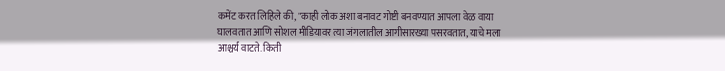कमेंट करत लिहिले की, "काही लोक अशा बनावट गोष्टी बनवण्यात आपला वेळ वाया घालवतात आणि सोशल मीडियावर त्या जंगलातील आगीसारख्या पसरवतात, याचे मला आश्चर्य वाटते. किती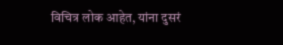विचित्र लोक आहेत, यांना दुसरं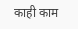काही काम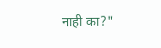नाही का?"